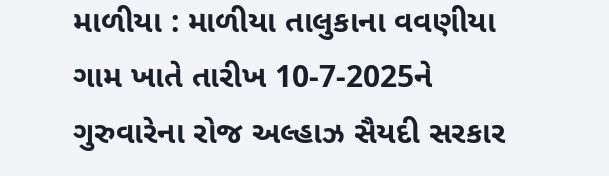માળીયા : માળીયા તાલુકાના વવણીયા ગામ ખાતે તારીખ 10-7-2025ને ગુરુવારેના રોજ અલ્હાઝ સૈયદી સરકાર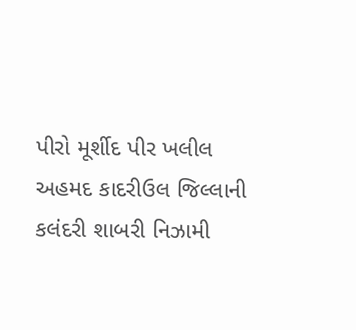પીરો મૂર્શીદ પીર ખલીલ અહમદ કાદરીઉલ જિલ્લાની કલંદરી શાબરી નિઝામી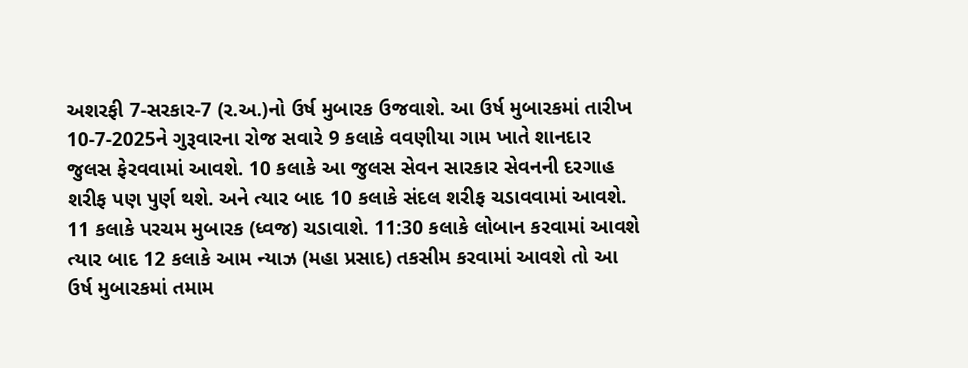અશરફી 7-સરકાર-7 (ર.અ.)નો ઉર્ષ મુબારક ઉજવાશે. આ ઉર્ષ મુબારકમાં તારીખ 10-7-2025ને ગુરૂવારના રોજ સવારે 9 કલાકે વવણીયા ગામ ખાતે શાનદાર જુલસ ફેરવવામાં આવશે. 10 કલાકે આ જુલસ સેવન સારકાર સેવનની દરગાહ શરીફ પણ પુર્ણ થશે. અને ત્યાર બાદ 10 કલાકે સંદલ શરીફ ચડાવવામાં આવશે. 11 કલાકે પરચમ મુબારક (ધ્વજ) ચડાવાશે. 11:30 કલાકે લોબાન કરવામાં આવશે ત્યાર બાદ 12 કલાકે આમ ન્યાઝ (મહા પ્રસાદ) તકસીમ કરવામાં આવશે તો આ ઉર્ષ મુબારકમાં તમામ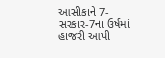આસીકાને 7- સરકાર-7ના ઉર્ષમાં હાજરી આપી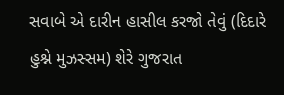સવાબે એ દારીન હાસીલ કરજો તેવું (દિદારે હુશ્ને મુઝસ્સમ) શેરે ગુજરાત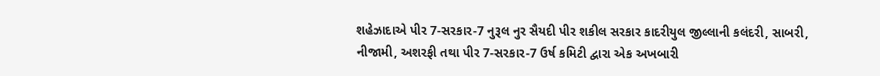શહેઝાદાએ પીર 7-સરકાર-7 નુરૂલ નુર સૈયદી પીર શકીલ સરકાર કાદરીયુલ જીલ્લાની કલંદરી, સાબરી, નીજામી, અશરફી તથા પીર 7-સરકાર-7 ઉર્ષ કમિટી દ્વારા એક અખબારી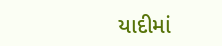યાદીમાં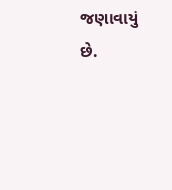જણાવાયું છે.